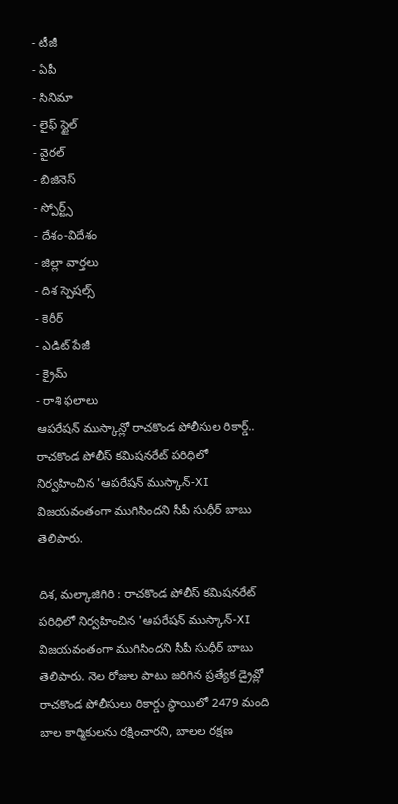- టీజీ
- ఏపీ
- సినిమా
- లైఫ్ స్టైల్
- వైరల్
- బిజినెస్
- స్పోర్ట్స్
- దేశం-విదేశం
- జిల్లా వార్తలు
- దిశ స్పెషల్స్
- కెరీర్
- ఎడిట్ పేజీ
- క్రైమ్
- రాశి ఫలాలు
ఆపరేషన్ ముస్కాన్లో రాచకొండ పోలీసుల రికార్డ్..
రాచకొండ పోలీస్ కమిషనరేట్ పరిధిలో నిర్వహించిన 'ఆపరేషన్ ముస్కాన్-XI విజయవంతంగా ముగిసిందని సీపీ సుధీర్ బాబు తెలిపారు.

దిశ, మల్కాజిగిరి : రాచకొండ పోలీస్ కమిషనరేట్ పరిధిలో నిర్వహించిన 'ఆపరేషన్ ముస్కాన్-XI విజయవంతంగా ముగిసిందని సీపీ సుధీర్ బాబు తెలిపారు. నెల రోజుల పాటు జరిగిన ప్రత్యేక డ్రైవ్లో రాచకొండ పోలీసులు రికార్డు స్థాయిలో 2479 మంది బాల కార్మికులను రక్షించారని, బాలల రక్షణ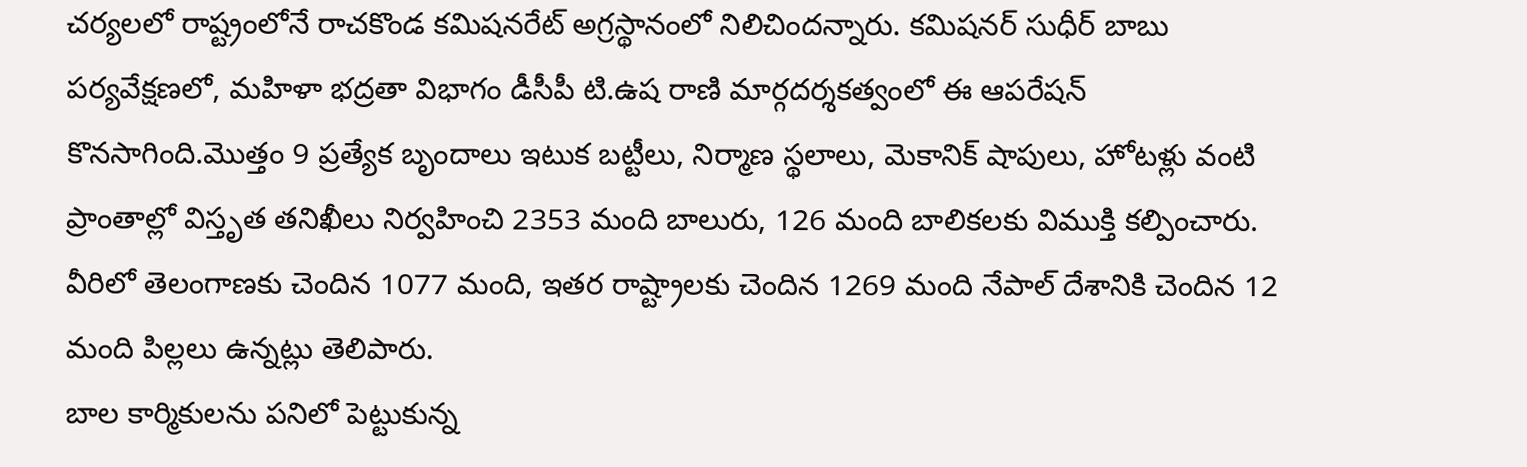చర్యలలో రాష్ట్రంలోనే రాచకొండ కమిషనరేట్ అగ్రస్థానంలో నిలిచిందన్నారు. కమిషనర్ సుధీర్ బాబు పర్యవేక్షణలో, మహిళా భద్రతా విభాగం డీసీపీ టి.ఉష రాణి మార్గదర్శకత్వంలో ఈ ఆపరేషన్ కొనసాగింది.మొత్తం 9 ప్రత్యేక బృందాలు ఇటుక బట్టీలు, నిర్మాణ స్థలాలు, మెకానిక్ షాపులు, హోటళ్లు వంటి ప్రాంతాల్లో విస్తృత తనిఖీలు నిర్వహించి 2353 మంది బాలురు, 126 మంది బాలికలకు విముక్తి కల్పించారు. వీరిలో తెలంగాణకు చెందిన 1077 మంది, ఇతర రాష్ట్రాలకు చెందిన 1269 మంది నేపాల్ దేశానికి చెందిన 12 మంది పిల్లలు ఉన్నట్లు తెలిపారు.
బాల కార్మికులను పనిలో పెట్టుకున్న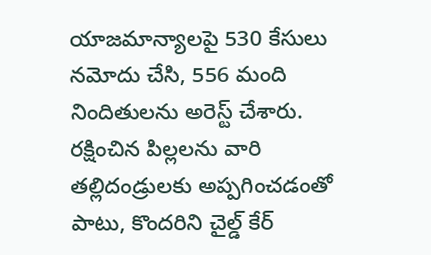యాజమాన్యాలపై 530 కేసులు నమోదు చేసి, 556 మంది నిందితులను అరెస్ట్ చేశారు. రక్షించిన పిల్లలను వారి తల్లిదండ్రులకు అప్పగించడంతో పాటు, కొందరిని చైల్డ్ కేర్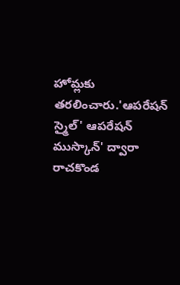హోమ్లకు తరలించారు.'ఆపరేషన్ స్మైల్' ఆపరేషన్ ముస్కాన్' ద్వారా రాచకొండ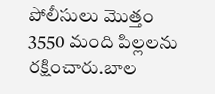పోలీసులు మొత్తం 3550 మంది పిల్లలను రక్షించారు.బాల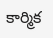కార్మిక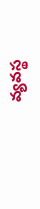వ్యవస్థ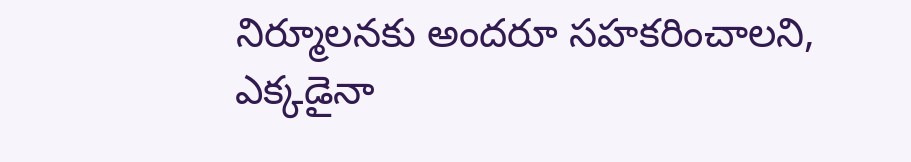నిర్మూలనకు అందరూ సహకరించాలని, ఎక్కడైనా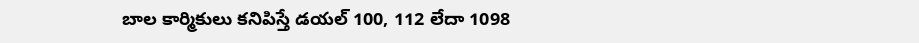బాల కార్మికులు కనిపిస్తే డయల్ 100, 112 లేదా 1098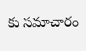కు సమాచారం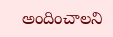అందించాలని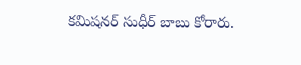కమిషనర్ సుధీర్ బాబు కోరారు.